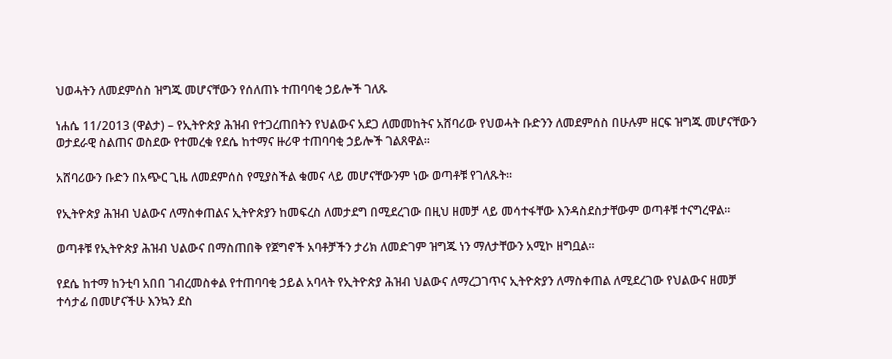ህወሓትን ለመደምሰስ ዝግጁ መሆናቸውን የሰለጠኑ ተጠባባቂ ኃይሎች ገለጹ

ነሐሴ 11/2013 (ዋልታ) – የኢትዮጵያ ሕዝብ የተጋረጠበትን የህልውና አደጋ ለመመከትና አሸባሪው የህወሓት ቡድንን ለመደምሰስ በሁሉም ዘርፍ ዝግጁ መሆናቸውን ወታደራዊ ስልጠና ወስደው የተመረቁ የደሴ ከተማና ዙሪዋ ተጠባባቂ ኃይሎች ገልጸዋል፡፡

አሸባሪውን ቡድን በአጭር ጊዜ ለመደምሰስ የሚያስችል ቁመና ላይ መሆናቸውንም ነው ወጣቶቹ የገለጹት፡፡

የኢትዮጵያ ሕዝብ ህልውና ለማስቀጠልና ኢትዮጵያን ከመፍረስ ለመታደግ በሚደረገው በዚህ ዘመቻ ላይ መሳተፋቸው እንዳስደስታቸውም ወጣቶቹ ተናግረዋል፡፡

ወጣቶቹ የኢትዮጵያ ሕዝብ ህልውና በማስጠበቅ የጀግኖች አባቶቻችን ታሪክ ለመድገም ዝግጁ ነን ማለታቸውን አሚኮ ዘግቧል፡፡

የደሴ ከተማ ከንቲባ አበበ ገብረመስቀል የተጠባባቂ ኃይል አባላት የኢትዮጵያ ሕዝብ ህልውና ለማረጋገጥና ኢትዮጵያን ለማስቀጠል ለሚደረገው የህልውና ዘመቻ ተሳታፊ በመሆናችሁ እንኳን ደስ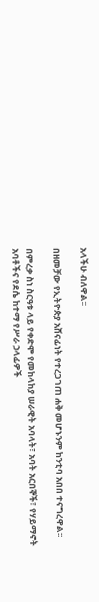አላችሁ ብለዋል፡፡

በዘመቻው የኢትዮጵያ አሸናፊነት የተረጋገጠ ሐቅ መሆኑንም ከንቲባ አበበ ተናግረዋል፡፡

በምረቃ ስነ ስርዓቱ ላይ የቀድሞ የመከላከያ ሠራዊት አባላት፣ አባት አርበኞች፣ የሃይማኖት አባቶችና የደሴ ከተማ የሥራ ኃላፊዎች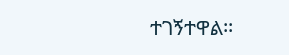ተገኝተዋል፡፡